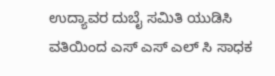ಉದ್ಯಾವರ ದುಬೈ ಸಮಿತಿ ಯುಡಿಸಿ ವತಿಯಿಂದ ಎಸ್ ಎಸ್ ಎಲ್ ಸಿ ಸಾಧಕ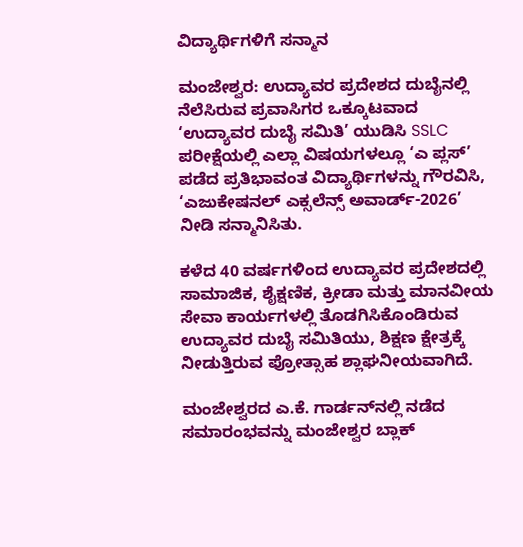ವಿದ್ಯಾರ್ಥಿಗಳಿಗೆ ಸನ್ಮಾನ

ಮಂಜೇಶ್ವರ: ಉದ್ಯಾವರ ಪ್ರದೇಶದ ದುಬೈನಲ್ಲಿ ನೆಲೆಸಿರುವ ಪ್ರವಾಸಿಗರ ಒಕ್ಕೂಟವಾದ ‘ಉದ್ಯಾವರ ದುಬೈ ಸಮಿತಿ’ ಯುಡಿಸಿ SSLC ಪರೀಕ್ಷೆಯಲ್ಲಿ ಎಲ್ಲಾ ವಿಷಯಗಳಲ್ಲೂ ‘ಎ ಪ್ಲಸ್’ ಪಡೆದ ಪ್ರತಿಭಾವಂತ ವಿದ್ಯಾರ್ಥಿಗಳನ್ನು ಗೌರವಿಸಿ, ‘ಎಜುಕೇಷನಲ್ ಎಕ್ಸಲೆನ್ಸ್ ಅವಾರ್ಡ್-2026’ ನೀಡಿ ಸನ್ಮಾನಿಸಿತು.

ಕಳೆದ 40 ವರ್ಷಗಳಿಂದ ಉದ್ಯಾವರ ಪ್ರದೇಶದಲ್ಲಿ ಸಾಮಾಜಿಕ, ಶೈಕ್ಷಣಿಕ, ಕ್ರೀಡಾ ಮತ್ತು ಮಾನವೀಯ ಸೇವಾ ಕಾರ್ಯಗಳಲ್ಲಿ ತೊಡಗಿಸಿಕೊಂಡಿರುವ ಉದ್ಯಾವರ ದುಬೈ ಸಮಿತಿಯು, ಶಿಕ್ಷಣ ಕ್ಷೇತ್ರಕ್ಕೆ ನೀಡುತ್ತಿರುವ ಪ್ರೋತ್ಸಾಹ ಶ್ಲಾಘನೀಯವಾಗಿದೆ.

ಮಂಜೇಶ್ವರದ ಎ.ಕೆ. ಗಾರ್ಡನ್‌ನಲ್ಲಿ ನಡೆದ ಸಮಾರಂಭವನ್ನು ಮಂಜೇಶ್ವರ ಬ್ಲಾಕ್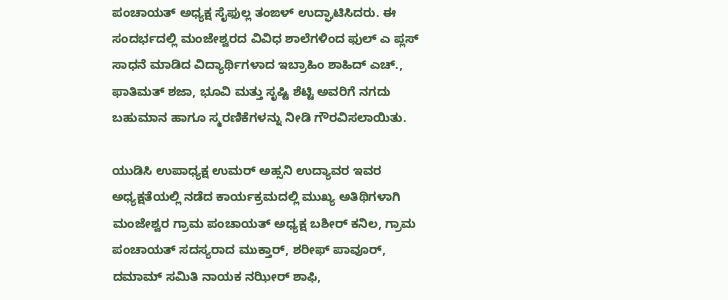ಪಂಚಾಯತ್ ಅಧ್ಯಕ್ಷ ಸೈಫುಲ್ಲ ತಂಙಳ್ ಉದ್ಘಾಟಿಸಿದರು. ಈ ಸಂದರ್ಭದಲ್ಲಿ ಮಂಜೇಶ್ವರದ ವಿವಿಧ ಶಾಲೆಗಳಿಂದ ಫುಲ್ ಎ ಪ್ಲಸ್ ಸಾಧನೆ ಮಾಡಿದ ವಿದ್ಯಾರ್ಥಿಗಳಾದ ಇಬ್ರಾಹಿಂ ಶಾಹಿದ್ ಎಚ್., ಫಾತಿಮತ್ ಶಜಾ, ಭೂವಿ ಮತ್ತು ಸೃಷ್ಟಿ ಶೆಟ್ಟಿ ಅವರಿಗೆ ನಗದು ಬಹುಮಾನ ಹಾಗೂ ಸ್ಮರಣಿಕೆಗಳನ್ನು ನೀಡಿ ಗೌರವಿಸಲಾಯಿತು.

ಯುಡಿಸಿ ಉಪಾಧ್ಯಕ್ಷ ಉಮರ್ ಅಹ್ಸನಿ ಉದ್ಯಾವರ ಇವರ ಅಧ್ಯಕ್ಷತೆಯಲ್ಲಿ ನಡೆದ ಕಾರ್ಯಕ್ರಮದಲ್ಲಿ ಮುಖ್ಯ ಅತಿಥಿಗಳಾಗಿ ಮಂಜೇಶ್ವರ ಗ್ರಾಮ ಪಂಚಾಯತ್ ಅಧ್ಯಕ್ಷ ಬಶೀರ್ ಕನಿಲ, ಗ್ರಾಮ ಪಂಚಾಯತ್ ಸದಸ್ಯರಾದ ಮುಕ್ತಾರ್, ಶರೀಫ್ ಪಾವೂರ್, ದಮಾಮ್ ಸಮಿತಿ ನಾಯಕ ನಝೀರ್ ಶಾಫಿ,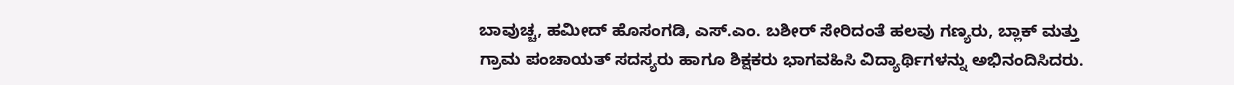ಬಾವುಚ್ಚ, ಹಮೀದ್ ಹೊಸಂಗಡಿ, ಎಸ್.ಎಂ. ಬಶೀರ್ ಸೇರಿದಂತೆ ಹಲವು ಗಣ್ಯರು, ಬ್ಲಾಕ್ ಮತ್ತು ಗ್ರಾಮ ಪಂಚಾಯತ್ ಸದಸ್ಯರು ಹಾಗೂ ಶಿಕ್ಷಕರು ಭಾಗವಹಿಸಿ ವಿದ್ಯಾರ್ಥಿಗಳನ್ನು ಅಭಿನಂದಿಸಿದರು.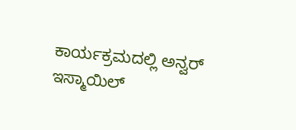ಕಾರ್ಯಕ್ರಮದಲ್ಲಿ ಅನ್ವರ್ ಇಸ್ಮಾಯಿಲ್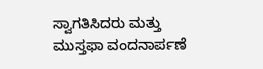ಸ್ವಾಗತಿಸಿದರು ಮತ್ತು ಮುಸ್ತಫಾ ವಂದನಾರ್ಪಣೆ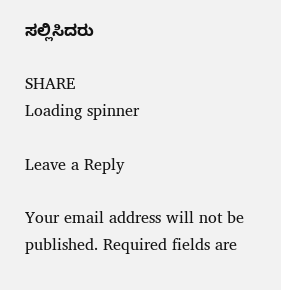ಸಲ್ಲಿಸಿದರು

SHARE
Loading spinner

Leave a Reply

Your email address will not be published. Required fields are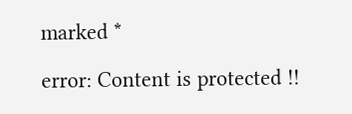marked *

error: Content is protected !!